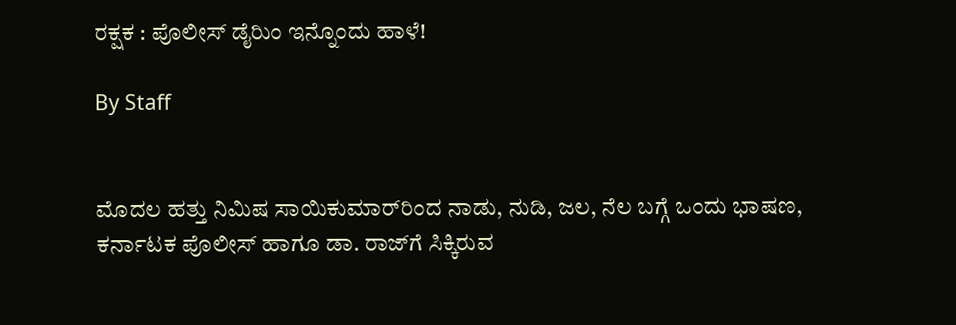ರಕ್ಷಕ : ಪೊಲೀಸ್‌ ಡೈರಿುಂ ಇನ್ನೊಂದು ಹಾಳೆ!

By Staff


ಮೊದಲ ಹತ್ತು ನಿಮಿಷ ಸಾಯಿಕುಮಾರ್‌ರಿಂದ ನಾಡು, ನುಡಿ, ಜಲ, ನೆಲ ಬಗ್ಗೆ ಒಂದು ಭಾಷಣ, ಕರ್ನಾಟಕ ಪೊಲೀಸ್‌ ಹಾಗೂ ಡಾ. ರಾಜ್‌ಗೆ ಸಿಕ್ಕಿರುವ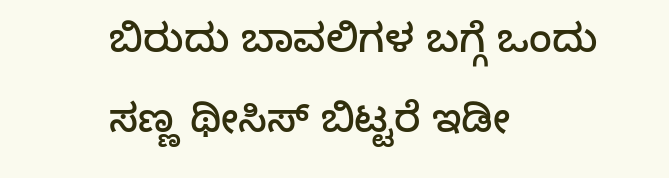ಬಿರುದು ಬಾವಲಿಗಳ ಬಗ್ಗೆ ಒಂದು ಸಣ್ಣ ಥೀಸಿಸ್‌ ಬಿಟ್ಟರೆ ಇಡೀ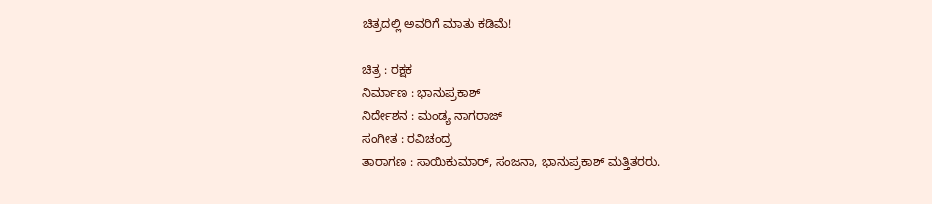ಚಿತ್ರದಲ್ಲಿ ಅವರಿಗೆ ಮಾತು ಕಡಿಮೆ!

ಚಿತ್ರ : ರಕ್ಷಕ
ನಿರ್ಮಾಣ : ಭಾನುಪ್ರಕಾಶ್‌
ನಿರ್ದೇಶನ : ಮಂಡ್ಯ ನಾಗರಾಜ್‌
ಸಂಗೀತ : ರವಿಚಂದ್ರ
ತಾರಾಗಣ : ಸಾಯಿಕುಮಾರ್‌, ಸಂಜನಾ, ಭಾನುಪ್ರಕಾಶ್‌ ಮತ್ತಿತರರು.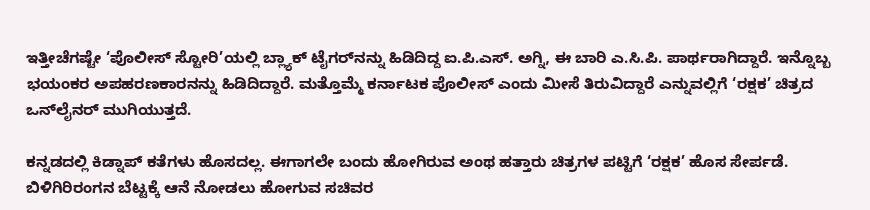ಇತ್ತೀಚೆಗಷ್ಟೇ ‘ಪೊಲೀಸ್‌ ಸ್ಟೋರಿ’ಯಲ್ಲಿ ಬ್ಲ್ಯಾಕ್‌ ಟೈಗರ್‌ನನ್ನು ಹಿಡಿದಿದ್ದ ಐ.ಪಿ.ಎಸ್‌. ಅಗ್ನಿ, ಈ ಬಾರಿ ಎ.ಸಿ.ಪಿ. ಪಾರ್ಥರಾಗಿದ್ದಾರೆ. ಇನ್ನೊಬ್ಬ ಭಯಂಕರ ಅಪಹರಣಕಾರನನ್ನು ಹಿಡಿದಿದ್ದಾರೆ. ಮತ್ತೊಮ್ಮೆ ಕರ್ನಾಟಕ ಪೊಲೀಸ್‌ ಎಂದು ಮೀಸೆ ತಿರುವಿದ್ದಾರೆ ಎನ್ನುವಲ್ಲಿಗೆ ‘ರಕ್ಷಕ’ ಚಿತ್ರದ ಒನ್‌ಲೈನರ್‌ ಮುಗಿಯುತ್ತದೆ.

ಕನ್ನಡದಲ್ಲಿ ಕಿಡ್ನಾಪ್‌ ಕತೆಗಳು ಹೊಸದಲ್ಲ. ಈಗಾಗಲೇ ಬಂದು ಹೋಗಿರುವ ಅಂಥ ಹತ್ತಾರು ಚಿತ್ರಗಳ ಪಟ್ಟಿಗೆ ‘ರಕ್ಷಕ’ ಹೊಸ ಸೇರ್ಪಡೆ. ಬಿಳಿಗಿರಿರಂಗನ ಬೆಟ್ಟಕ್ಕೆ ಆನೆ ನೋಡಲು ಹೋಗುವ ಸಚಿವರ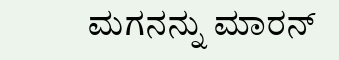ಮಗನನ್ನು ಮಾರನ್‌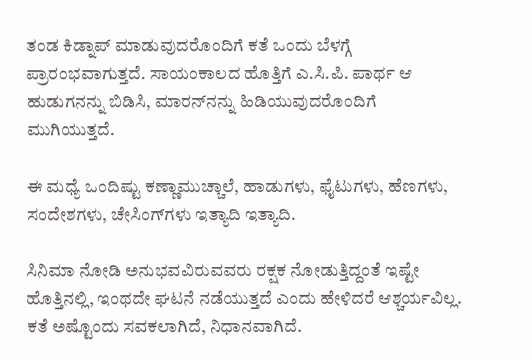ತಂಡ ಕಿಡ್ನಾಪ್‌ ಮಾಡುವುದರೊಂದಿಗೆ ಕತೆ ಒಂದು ಬೆಳಗ್ಗೆ ಪ್ರಾರಂಭವಾಗುತ್ತದೆ. ಸಾಯಂಕಾಲದ ಹೊತ್ತಿಗೆ ಎ.ಸಿ.ಪಿ. ಪಾರ್ಥ ಆ ಹುಡುಗನನ್ನು ಬಿಡಿಸಿ, ಮಾರನ್‌ನನ್ನು ಹಿಡಿಯುವುದರೊಂದಿಗೆ ಮುಗಿಯುತ್ತದೆ.

ಈ ಮಧ್ಯೆ ಒಂದಿಷ್ಟು ಕಣ್ಣಾಮುಚ್ಚಾಲೆ, ಹಾಡುಗಳು, ಫೈಟುಗಳು, ಹೆಣಗಳು, ಸಂದೇಶಗಳು, ಚೇಸಿಂಗ್‌ಗಳು ಇತ್ಯಾದಿ ಇತ್ಯಾದಿ.

ಸಿನಿಮಾ ನೋಡಿ ಅನುಭವವಿರುವವರು ರಕ್ಷಕ ನೋಡುತ್ತಿದ್ದಂತೆ ಇಷ್ಟೇ ಹೊತ್ತಿನಲ್ಲಿ, ಇಂಥದೇ ಘಟನೆ ನಡೆಯುತ್ತದೆ ಎಂದು ಹೇಳಿದರೆ ಆಶ್ಚರ್ಯವಿಲ್ಲ. ಕತೆ ಅಷ್ಟೊಂದು ಸವಕಲಾಗಿದೆ, ನಿಧಾನವಾಗಿದೆ.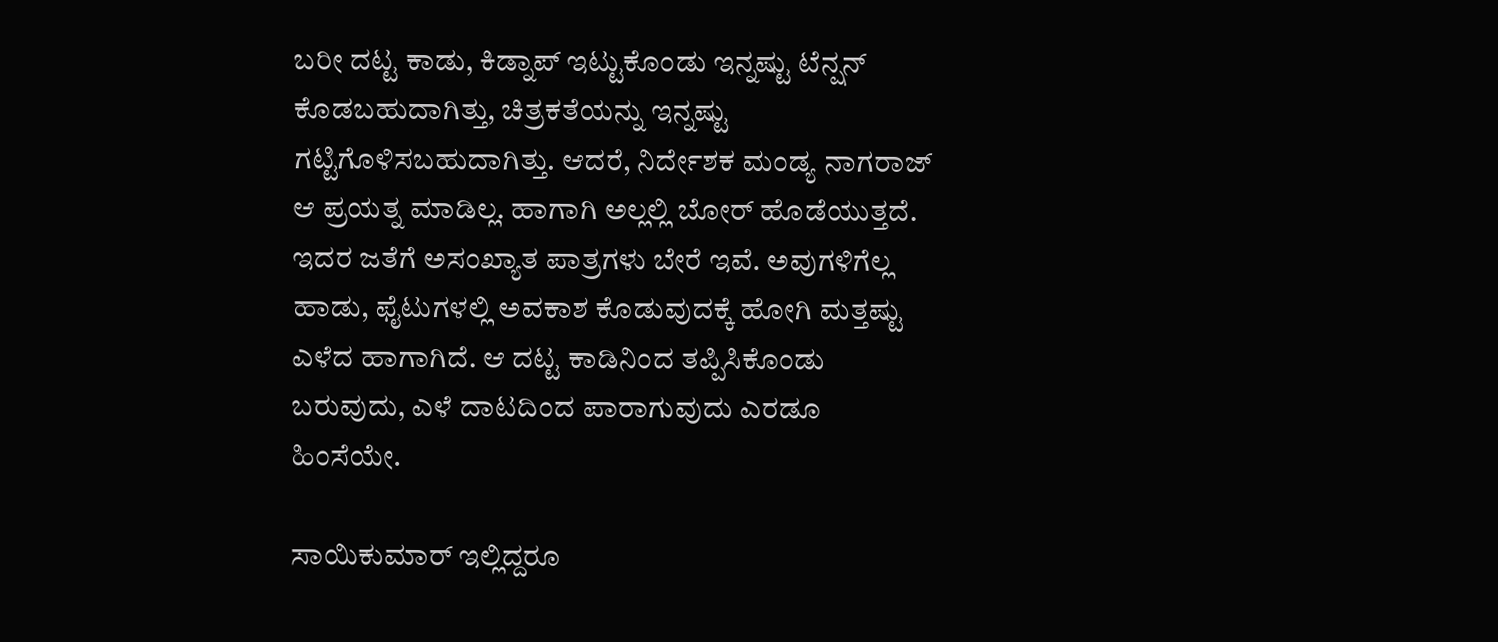ಬರೀ ದಟ್ಟ ಕಾಡು, ಕಿಡ್ನಾಪ್‌ ಇಟ್ಟುಕೊಂಡು ಇನ್ನಷ್ಟು ಟೆನ್ಷನ್‌ ಕೊಡಬಹುದಾಗಿತ್ತು, ಚಿತ್ರಕತೆಯನ್ನು ಇನ್ನಷ್ಟು ಗಟ್ಟಿಗೊಳಿಸಬಹುದಾಗಿತ್ತು. ಆದರೆ, ನಿರ್ದೇಶಕ ಮಂಡ್ಯ ನಾಗರಾಜ್‌ ಆ ಪ್ರಯತ್ನ ಮಾಡಿಲ್ಲ. ಹಾಗಾಗಿ ಅಲ್ಲಲ್ಲಿ ಬೋರ್‌ ಹೊಡೆಯುತ್ತದೆ. ಇದರ ಜತೆಗೆ ಅಸಂಖ್ಯಾತ ಪಾತ್ರಗಳು ಬೇರೆ ಇವೆ. ಅವುಗಳಿಗೆಲ್ಲ ಹಾಡು, ಫೈಟುಗಳಲ್ಲಿ ಅವಕಾಶ ಕೊಡುವುದಕ್ಕೆ ಹೋಗಿ ಮತ್ತಷ್ಟು ಎಳೆದ ಹಾಗಾಗಿದೆ. ಆ ದಟ್ಟ ಕಾಡಿನಿಂದ ತಪ್ಪಿಸಿಕೊಂಡು ಬರುವುದು, ಎಳೆ ದಾಟದಿಂದ ಪಾರಾಗುವುದು ಎರಡೂ ಹಿಂಸೆಯೇ.

ಸಾಯಿಕುಮಾರ್‌ ಇಲ್ಲಿದ್ದರೂ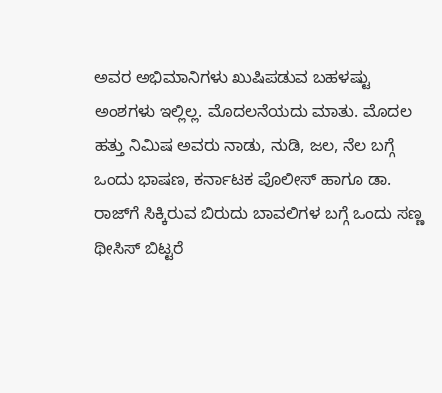ಅವರ ಅಭಿಮಾನಿಗಳು ಖುಷಿಪಡುವ ಬಹಳಷ್ಟು ಅಂಶಗಳು ಇಲ್ಲಿಲ್ಲ. ಮೊದಲನೆಯದು ಮಾತು. ಮೊದಲ ಹತ್ತು ನಿಮಿಷ ಅವರು ನಾಡು, ನುಡಿ, ಜಲ, ನೆಲ ಬಗ್ಗೆ ಒಂದು ಭಾಷಣ, ಕರ್ನಾಟಕ ಪೊಲೀಸ್‌ ಹಾಗೂ ಡಾ. ರಾಜ್‌ಗೆ ಸಿಕ್ಕಿರುವ ಬಿರುದು ಬಾವಲಿಗಳ ಬಗ್ಗೆ ಒಂದು ಸಣ್ಣ ಥೀಸಿಸ್‌ ಬಿಟ್ಟರೆ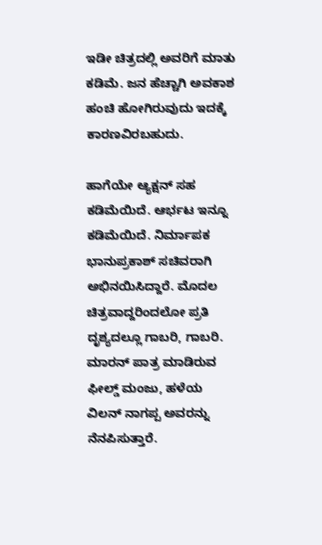ಇಡೀ ಚಿತ್ರದಲ್ಲಿ ಅವರಿಗೆ ಮಾತು ಕಡಿಮೆ. ಜನ ಹೆಚ್ಚಾಗಿ ಅವಕಾಶ ಹಂಚಿ ಹೋಗಿರುವುದು ಇದಕ್ಕೆ ಕಾರಣವಿರಬಹುದು.

ಹಾಗೆಯೇ ಆ್ಯಕ್ಷನ್‌ ಸಹ ಕಡಿಮೆಯಿದೆ. ಆರ್ಭಟ ಇನ್ನೂ ಕಡಿಮೆಯಿದೆ. ನಿರ್ಮಾಪಕ ಭಾನುಪ್ರಕಾಶ್‌ ಸಚಿವರಾಗಿ ಅಭಿನಯಿಸಿದ್ದಾರೆ. ಮೊದಲ ಚಿತ್ರವಾದ್ದರಿಂದಲೋ ಪ್ರತಿ ದೃಶ್ಯದಲ್ಲೂ ಗಾಬರಿ, ಗಾಬರಿ. ಮಾರನ್‌ ಪಾತ್ರ ಮಾಡಿರುವ ಫೀಲ್ಡ್‌ ಮಂಜು, ಹಳೆಯ ವಿಲನ್‌ ನಾಗಪ್ಪ ಅವರನ್ನು ನೆನಪಿಸುತ್ತಾರೆ.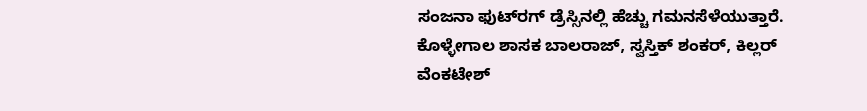ಸಂಜನಾ ಫುಟ್‌ರಗ್‌ ಡ್ರೆಸ್ಸಿನಲ್ಲಿ ಹೆಚ್ಚು ಗಮನಸೆಳೆಯುತ್ತಾರೆ. ಕೊಳ್ಳೇಗಾಲ ಶಾಸಕ ಬಾಲರಾಜ್‌, ಸ್ವಸ್ತಿಕ್‌ ಶಂಕರ್‌, ಕಿಲ್ಲರ್‌ ವೆಂಕಟೇಶ್‌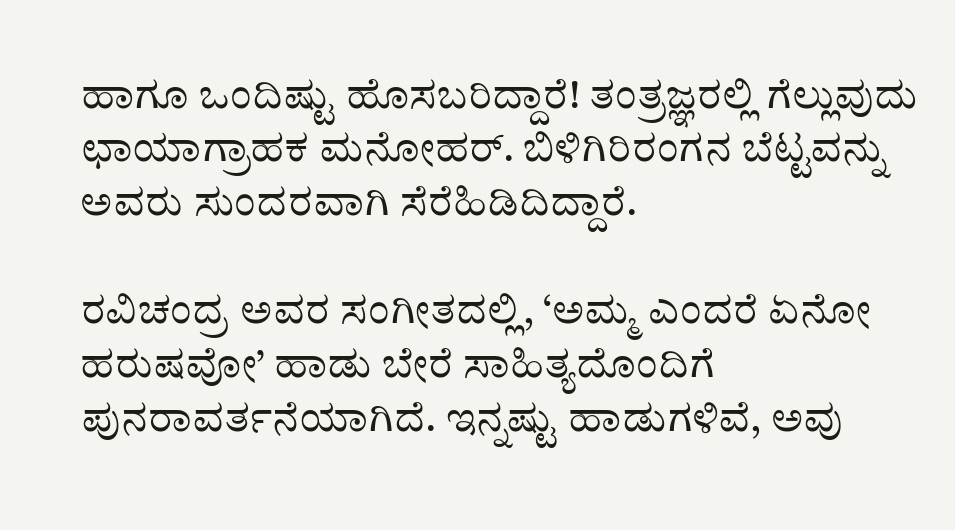ಹಾಗೂ ಒಂದಿಷ್ಟು ಹೊಸಬರಿದ್ದಾರೆ! ತಂತ್ರಜ್ಞರಲ್ಲಿ ಗೆಲ್ಲುವುದು ಛಾಯಾಗ್ರಾಹಕ ಮನೋಹರ್‌. ಬಿಳಿಗಿರಿರಂಗನ ಬೆಟ್ಟವನ್ನು ಅವರು ಸುಂದರವಾಗಿ ಸೆರೆಹಿಡಿದಿದ್ದಾರೆ.

ರವಿಚಂದ್ರ ಅವರ ಸಂಗೀತದಲ್ಲಿ, ‘ಅಮ್ಮ ಎಂದರೆ ಏನೋ ಹರುಷವೋ’ ಹಾಡು ಬೇರೆ ಸಾಹಿತ್ಯದೊಂದಿಗೆ ಪುನರಾವರ್ತನೆಯಾಗಿದೆ. ಇನ್ನಷ್ಟು ಹಾಡುಗಳಿವೆ, ಅವು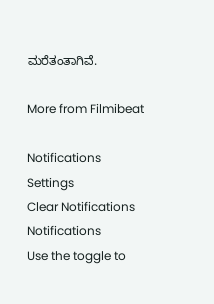ಮರೆತಂತಾಗಿವೆ.

More from Filmibeat

Notifications
Settings
Clear Notifications
Notifications
Use the toggle to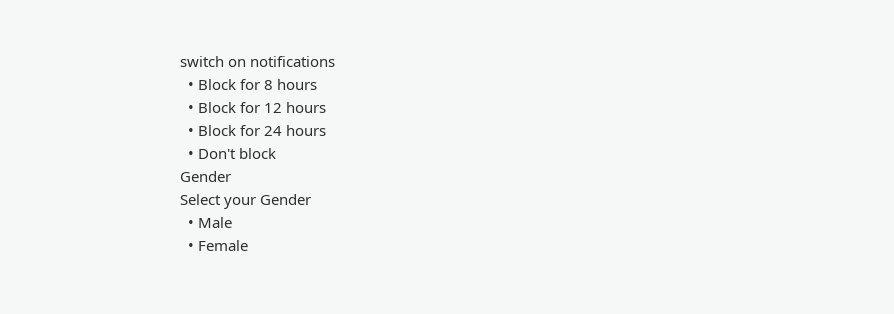switch on notifications
  • Block for 8 hours
  • Block for 12 hours
  • Block for 24 hours
  • Don't block
Gender
Select your Gender
  • Male
  • Female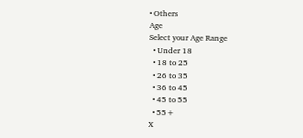• Others
Age
Select your Age Range
  • Under 18
  • 18 to 25
  • 26 to 35
  • 36 to 45
  • 45 to 55
  • 55+
X